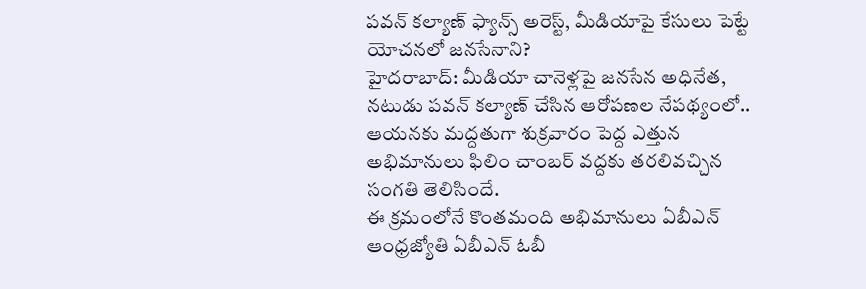పవన్ కల్యాణ్ ఫ్యాన్స్ అరెస్ట్, మీడియాపై కేసులు పెట్టే యోచనలో జనసేనాని?
హైదరాబాద్: మీడియా చానెళ్లపై జనసేన అధినేత, నటుడు పవన్ కల్యాణ్ చేసిన ఆరోపణల నేపథ్యంలో.. ఆయనకు మద్దతుగా శుక్రవారం పెద్ద ఎత్తున అభిమానులు ఫిలిం చాంబర్ వద్దకు తరలివచ్చిన సంగతి తెలిసిందే.
ఈ క్రమంలోనే కొంతమంది అభిమానులు ఏబీఎన్ ఆంధ్రజ్యోతి ఏబీఎన్ ఓబీ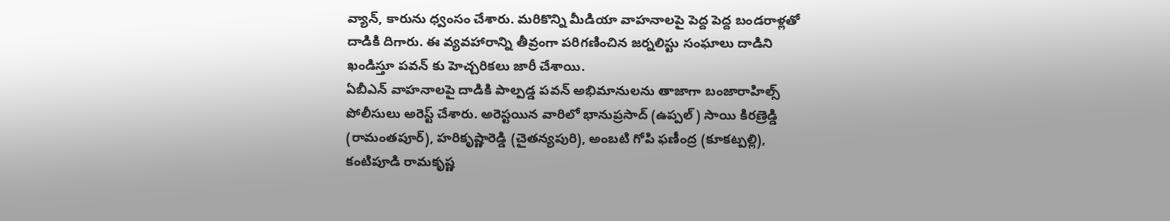వ్యాన్, కారును ధ్వంసం చేశారు. మరికొన్ని మీడియా వాహనాలపై పెద్ద పెద్ద బండరాళ్లతో దాడికి దిగారు. ఈ వ్యవహారాన్ని తీవ్రంగా పరిగణించిన జర్నలిస్టు సంఘాలు దాడిని ఖండిస్తూ పవన్ కు హెచ్చరికలు జారీ చేశాయి.
ఏబీఎన్ వాహనాలపై దాడికి పాల్పడ్డ పవన్ అభిమానులను తాజాగా బంజారాహిల్స్ పోలీసులు అరెస్ట్ చేశారు. అరెస్టయిన వారిలో భానుప్రసాద్ (ఉప్పల్) సాయి కిరణ్రెడ్డి (రామంతపూర్), హరికృష్ణారెడ్డి (చైతన్యపురి), అంబటి గోపి ఫణీంద్ర (కూకట్పల్లి), కంటిపూడి రామకృష్ణ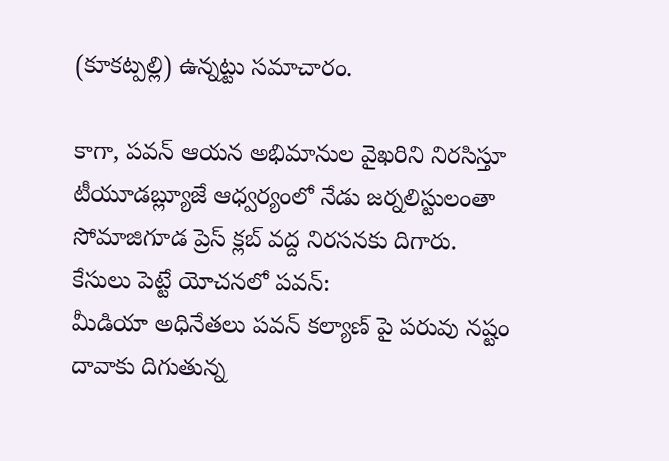(కూకట్పల్లి) ఉన్నట్టు సమాచారం.

కాగా, పవన్ ఆయన అభిమానుల వైఖరిని నిరసిస్తూ టీయూడబ్ల్యూజే ఆధ్వర్యంలో నేడు జర్నలిస్టులంతా సోమాజిగూడ ప్రెస్ క్లబ్ వద్ద నిరసనకు దిగారు.
కేసులు పెట్టే యోచనలో పవన్:
మీడియా అధినేతలు పవన్ కల్యాణ్ పై పరువు నష్టం దావాకు దిగుతున్న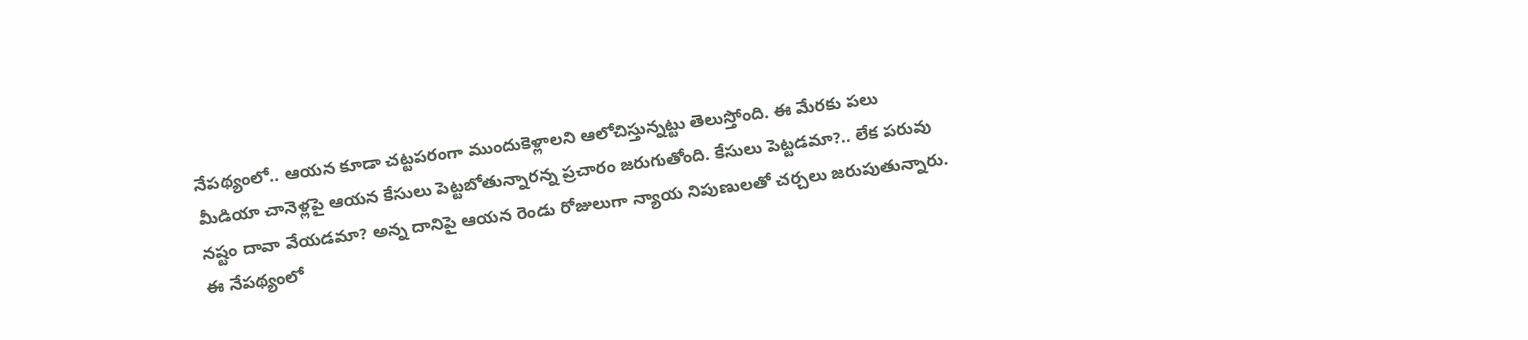నేపథ్యంలో.. ఆయన కూడా చట్టపరంగా ముందుకెళ్లాలని ఆలోచిస్తున్నట్టు తెలుస్తోంది. ఈ మేరకు పలు మీడియా చానెళ్లపై ఆయన కేసులు పెట్టబోతున్నారన్న ప్రచారం జరుగుతోంది. కేసులు పెట్టడమా?.. లేక పరువు నష్టం దావా వేయడమా? అన్న దానిపై ఆయన రెండు రోజులుగా న్యాయ నిపుణులతో చర్చలు జరుపుతున్నారు. ఈ నేపథ్యంలో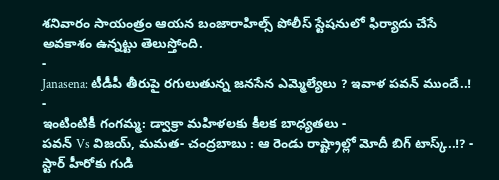శనివారం సాయంత్రం ఆయన బంజారాహిల్స్ పోలీస్ స్టేషనులో ఫిర్యాదు చేసే అవకాశం ఉన్నట్టు తెలుస్తోంది.
-
Janasena: టీడీపీ తీరుపై రగులుతున్న జనసేన ఎమ్మెల్యేలు ? ఇవాళ పవన్ ముందే..! -
ఇంటింటికీ గంగమ్మ: డ్వాక్రా మహిళలకు కీలక బాధ్యతలు -
పవన్ Vs విజయ్, మమత- చంద్రబాబు : ఆ రెండు రాష్ట్రాల్లో మోదీ బిగ్ టాస్క్..!? -
స్టార్ హీరోకు గుడి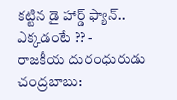కట్టిన డై హార్డ్ ఫ్యాన్.. ఎక్కడంటే ?? -
రాజకీయ దురంధురుడు చంద్రబాబు: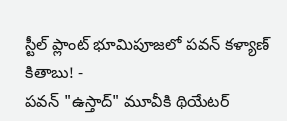స్టీల్ ప్లాంట్ భూమిపూజలో పవన్ కళ్యాణ్ కితాబు! -
పవన్ "ఉస్తాద్" మూవీకి థియేటర్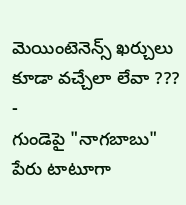మెయింటెనెన్స్ ఖర్చులు కూడా వచ్చేలా లేవా ??? -
గుండెపై "నాగబాబు" పేరు టాటూగా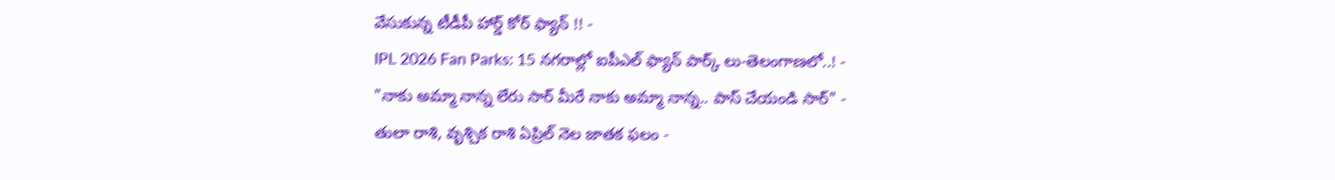వేసుకున్న టీడీపీ హార్డ్ కోర్ ఫ్యాన్ !! -
IPL 2026 Fan Parks: 15 నగరాల్లో ఐపీఎల్ ఫ్యాన్ పార్క్ లు-తెలంగాణలో..! -
"నాకు అమ్మా నాన్న లేరు సార్ మీరే నాకు అమ్మా నాన్న.. పాస్ చేయండి సార్" -
తులా రాశి, వృశ్చిక రాశి ఏప్రిల్ నెల జాతక ఫలం -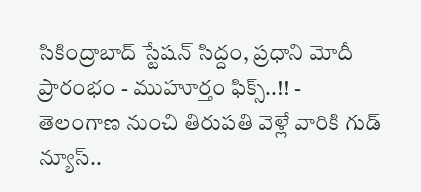సికింద్రాబాద్ స్టేషన్ సిద్దం, ప్రధాని మోదీ ప్రారంభం - ముహూర్తం ఫిక్స్..!! -
తెలంగాణ నుంచి తిరుపతి వెళ్లే వారికి గుడ్ న్యూస్..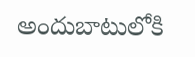అందుబాటులోకి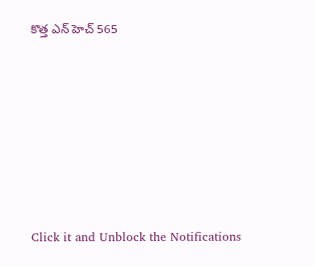కొత్త ఎన్ హెచ్ 565












Click it and Unblock the Notifications